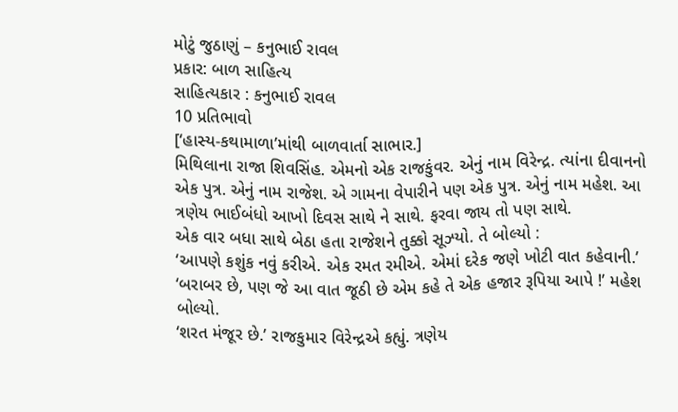મોટું જુઠાણું – કનુભાઈ રાવલ
પ્રકાર: બાળ સાહિત્ય
સાહિત્યકાર : કનુભાઈ રાવલ
10 પ્રતિભાવો
[‘હાસ્ય-કથામાળા’માંથી બાળવાર્તા સાભાર.]
મિથિલાના રાજા શિવસિંહ. એમનો એક રાજકુંવર. એનું નામ વિરેન્દ્ર. ત્યાંના દીવાનનો એક પુત્ર. એનું નામ રાજેશ. એ ગામના વેપારીને પણ એક પુત્ર. એનું નામ મહેશ. આ ત્રણેય ભાઈબંધો આખો દિવસ સાથે ને સાથે. ફરવા જાય તો પણ સાથે.
એક વાર બધા સાથે બેઠા હતા રાજેશને તુક્કો સૂઝ્યો. તે બોલ્યો :
‘આપણે કશુંક નવું કરીએ. એક રમત રમીએ. એમાં દરેક જણે ખોટી વાત કહેવાની.’
‘બરાબર છે, પણ જે આ વાત જૂઠી છે એમ કહે તે એક હજાર રૂપિયા આપે !’ મહેશ બોલ્યો.
‘શરત મંજૂર છે.’ રાજકુમાર વિરેન્દ્રએ કહ્યું. ત્રણેય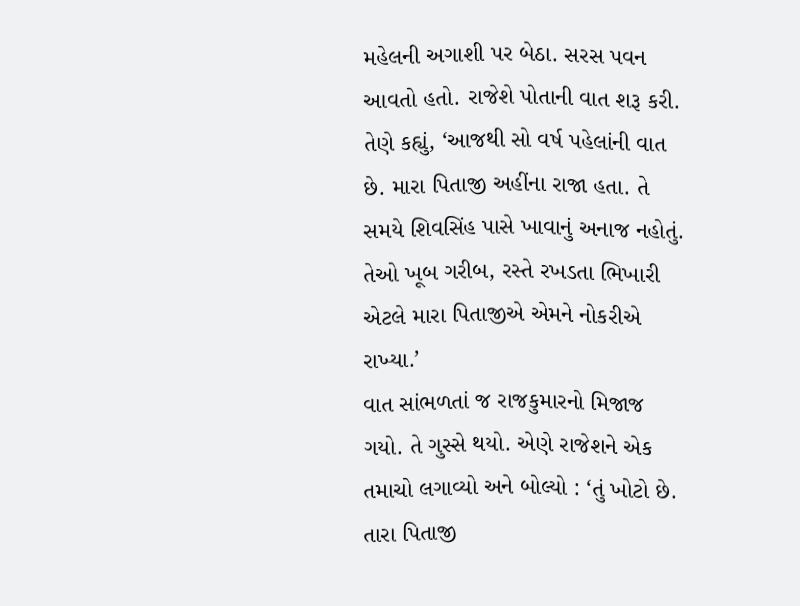મહેલની અગાશી પર બેઠા. સરસ પવન આવતો હતો. રાજેશે પોતાની વાત શરૂ કરી. તેણે કહ્યું, ‘આજથી સો વર્ષ પહેલાંની વાત છે. મારા પિતાજી અહીંના રાજા હતા. તે સમયે શિવસિંહ પાસે ખાવાનું અનાજ નહોતું. તેઓ ખૂબ ગરીબ, રસ્તે રખડતા ભિખારી એટલે મારા પિતાજીએ એમને નોકરીએ રાખ્યા.’
વાત સાંભળતાં જ રાજકુમારનો મિજાજ ગયો. તે ગુસ્સે થયો. એણે રાજેશને એક તમાચો લગાવ્યો અને બોલ્યો : ‘તું ખોટો છે. તારા પિતાજી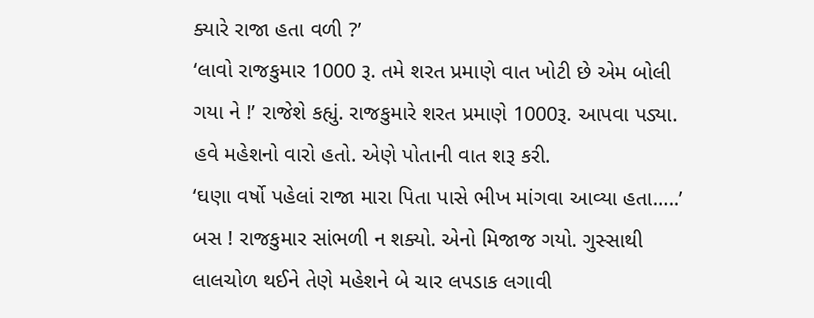ક્યારે રાજા હતા વળી ?’
‘લાવો રાજકુમાર 1000 રૂ. તમે શરત પ્રમાણે વાત ખોટી છે એમ બોલી ગયા ને !’ રાજેશે કહ્યું. રાજકુમારે શરત પ્રમાણે 1000રૂ. આપવા પડ્યા.
હવે મહેશનો વારો હતો. એણે પોતાની વાત શરૂ કરી.
‘ઘણા વર્ષો પહેલાં રાજા મારા પિતા પાસે ભીખ માંગવા આવ્યા હતા…..’
બસ ! રાજકુમાર સાંભળી ન શક્યો. એનો મિજાજ ગયો. ગુસ્સાથી લાલચોળ થઈને તેણે મહેશને બે ચાર લપડાક લગાવી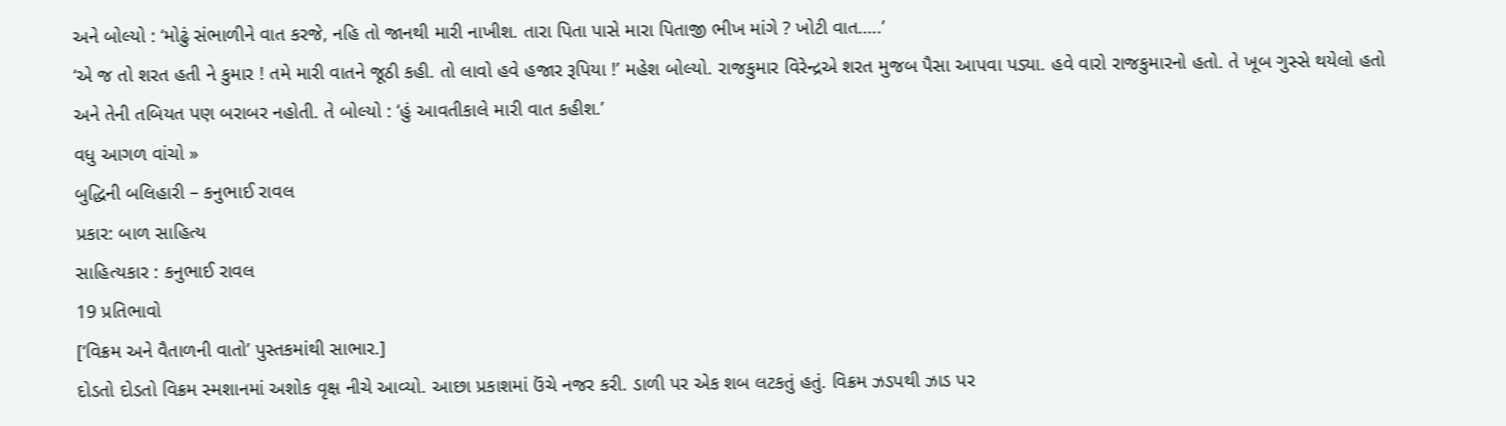અને બોલ્યો : ‘મોઢું સંભાળીને વાત કરજે, નહિ તો જાનથી મારી નાખીશ. તારા પિતા પાસે મારા પિતાજી ભીખ માંગે ? ખોટી વાત…..’
‘એ જ તો શરત હતી ને કુમાર ! તમે મારી વાતને જૂઠી કહી. તો લાવો હવે હજાર રૂપિયા !’ મહેશ બોલ્યો. રાજકુમાર વિરેન્દ્રએ શરત મુજબ પૈસા આપવા પડ્યા. હવે વારો રાજકુમારનો હતો. તે ખૂબ ગુસ્સે થયેલો હતો અને તેની તબિયત પણ બરાબર નહોતી. તે બોલ્યો : ‘હું આવતીકાલે મારી વાત કહીશ.’
વધુ આગળ વાંચો »
બુદ્ધિની બલિહારી – કનુભાઈ રાવલ
પ્રકાર: બાળ સાહિત્ય
સાહિત્યકાર : કનુભાઈ રાવલ
19 પ્રતિભાવો
[‘વિક્રમ અને વૈતાળની વાતો’ પુસ્તકમાંથી સાભાર.]
દોડતો દોડતો વિક્રમ સ્મશાનમાં અશોક વૃક્ષ નીચે આવ્યો. આછા પ્રકાશમાં ઉંચે નજર કરી. ડાળી પર એક શબ લટકતું હતું. વિક્રમ ઝડપથી ઝાડ પર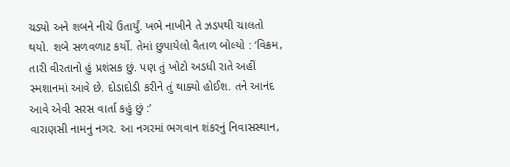ચડ્યો અને શબને નીચે ઉતાર્યું. ખભે નાખીને તે ઝડપથી ચાલતો થયો. શબે સળવળાટ કર્યો. તેમાં છુપાયેલો વૈતાળ બોલ્યો : ‘વિક્રમ, તારી વીરતાનો હું પ્રશંસક છું. પણ તું ખોટો અડધી રાતે અહીં સ્મશાનમાં આવે છે. દોડાદોડી કરીને તું થાક્યો હોઈશ. તને આનંદ આવે એવી સરસ વાર્તા કહું છું :’
વારાણસી નામનું નગર. આ નગરમાં ભગવાન શંકરનું નિવાસસ્થાન,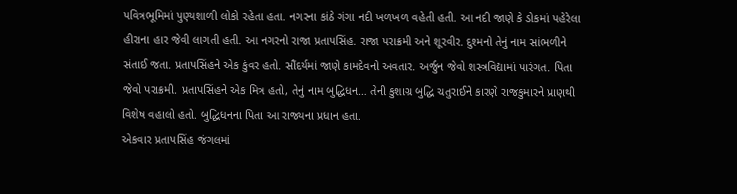પવિત્રભૂમિમાં પુણ્યશાળી લોકો રહેતા હતા. નગરના કાંઠે ગંગા નદી ખળખળ વહેતી હતી. આ નદી જાણે કે ડોકમાં પહેરેલા હીરાના હાર જેવી લાગતી હતી. આ નગરનો રાજા પ્રતાપસિંહ. રાજા પરાક્રમી અને શૂરવીર. દુશ્મનો તેનું નામ સાંભળીને સંતાઈ જતા. પ્રતાપસિંહને એક કુંવર હતો. સૌંદર્યમાં જાણે કામદેવનો અવતાર. અર્જુન જેવો શસ્ત્રવિદ્યામાં પારંગત. પિતા જેવો પરાક્રમી. પ્રતાપસિંહને એક મિત્ર હતો, તેનું નામ બુદ્ધિધન… તેની કુશાગ્ર બુદ્ધિ ચતુરાઈને કારણે રાજકુમારને પ્રાણથી વિશેષ વહાલો હતો. બુદ્ધિધનના પિતા આ રાજ્યના પ્રધાન હતા.
એકવાર પ્રતાપસિંહ જંગલમાં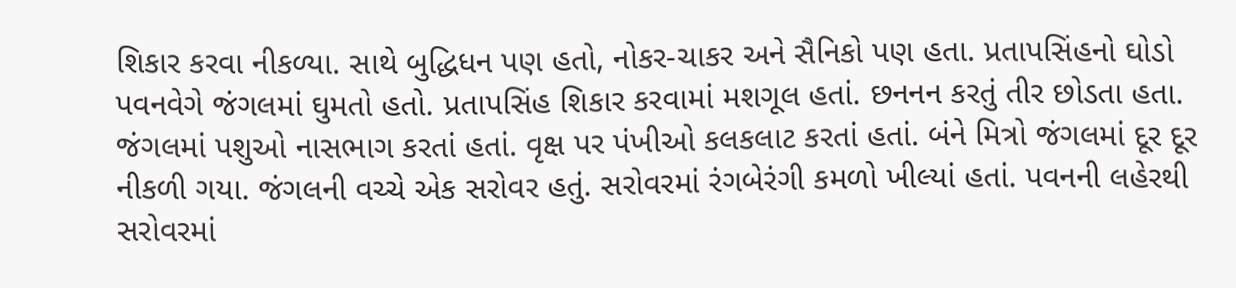શિકાર કરવા નીકળ્યા. સાથે બુદ્ધિધન પણ હતો, નોકર-ચાકર અને સૈનિકો પણ હતા. પ્રતાપસિંહનો ઘોડો પવનવેગે જંગલમાં ઘુમતો હતો. પ્રતાપસિંહ શિકાર કરવામાં મશગૂલ હતાં. છનનન કરતું તીર છોડતા હતા. જંગલમાં પશુઓ નાસભાગ કરતાં હતાં. વૃક્ષ પર પંખીઓ કલકલાટ કરતાં હતાં. બંને મિત્રો જંગલમાં દૂર દૂર નીકળી ગયા. જંગલની વચ્ચે એક સરોવર હતું. સરોવરમાં રંગબેરંગી કમળો ખીલ્યાં હતાં. પવનની લહેરથી સરોવરમાં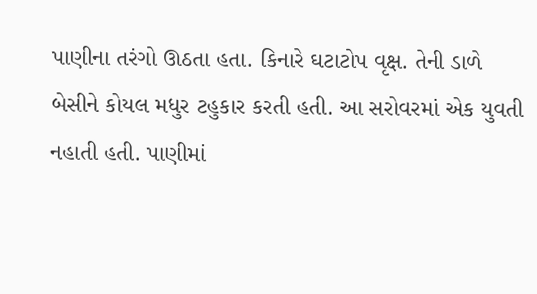પાણીના તરંગો ઊઠતા હતા. કિનારે ઘટાટોપ વૃક્ષ. તેની ડાળે બેસીને કોયલ મધુર ટહુકાર કરતી હતી. આ સરોવરમાં એક યુવતી નહાતી હતી. પાણીમાં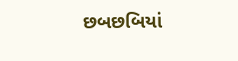છબછબિયાં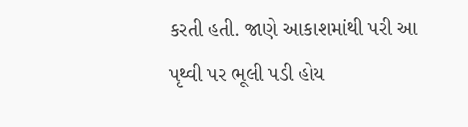કરતી હતી. જાણે આકાશમાંથી પરી આ પૃથ્વી પર ભૂલી પડી હોય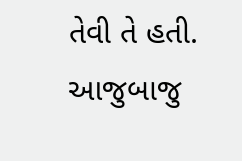તેવી તે હતી. આજુબાજુ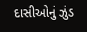દાસીઓનું ઝુંડ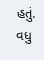હતું.
વધુ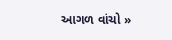આગળ વાંચો »